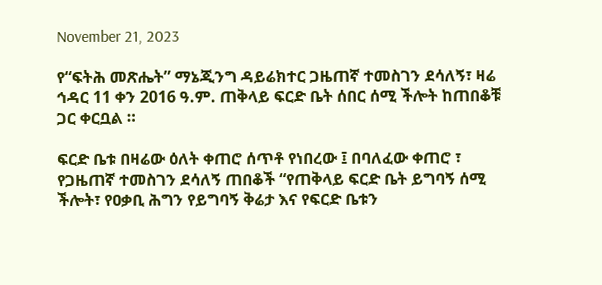November 21, 2023

የ“ፍትሕ መጽሔት” ማኔጂንግ ዳይሬክተር ጋዜጠኛ ተመስገን ደሳለኝ፣ ዛሬ ኅዳር 11 ቀን 2016 ዓ.ም. ጠቅላይ ፍርድ ቤት ሰበር ሰሚ ችሎት ከጠበቆቹ ጋር ቀርቧል ።

ፍርድ ቤቱ በዛሬው ዕለት ቀጠሮ ሰጥቶ የነበረው ፤ በባለፈው ቀጠሮ ፣ የጋዜጠኛ ተመስገን ደሳለኝ ጠበቆች “የጠቅላይ ፍርድ ቤት ይግባኝ ሰሚ ችሎት፣ የዐቃቢ ሕግን የይግባኝ ቅሬታ እና የፍርድ ቤቱን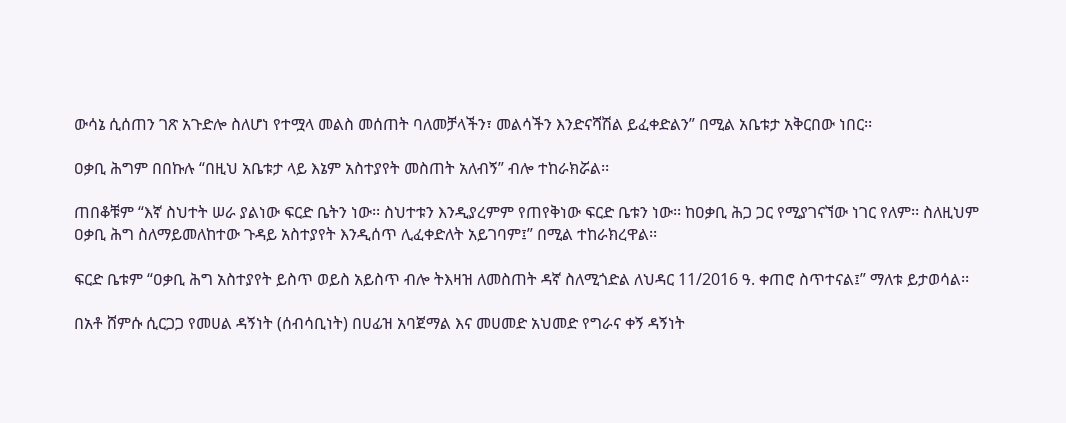ውሳኔ ሲሰጠን ገጽ አጉድሎ ስለሆነ የተሟላ መልስ መሰጠት ባለመቻላችን፣ መልሳችን እንድናሻሽል ይፈቀድልን” በሚል አቤቱታ አቅርበው ነበር፡፡

ዐቃቢ ሕግም በበኩሉ “በዚህ አቤቱታ ላይ እኔም አስተያየት መስጠት አለብኝ” ብሎ ተከራክሯል፡፡

ጠበቆቹም “እኛ ስህተት ሠራ ያልነው ፍርድ ቤትን ነው፡፡ ስህተቱን እንዲያረምም የጠየቅነው ፍርድ ቤቱን ነው፡፡ ከዐቃቢ ሕጋ ጋር የሚያገናኘው ነገር የለም፡፡ ስለዚህም ዐቃቢ ሕግ ስለማይመለከተው ጉዳይ አስተያየት እንዲሰጥ ሊፈቀድለት አይገባም፤” በሚል ተከራክረዋል፡፡

ፍርድ ቤቱም “ዐቃቢ ሕግ አስተያየት ይስጥ ወይስ አይስጥ ብሎ ትእዛዝ ለመስጠት ዳኛ ስለሚጎድል ለህዳር 11/2016 ዓ. ቀጠሮ ስጥተናል፤” ማለቱ ይታወሳል፡፡

በአቶ ሸምሱ ሲርጋጋ የመሀል ዳኝነት (ሰብሳቢነት) በሀፊዝ አባጀማል እና መሀመድ አህመድ የግራና ቀኝ ዳኝነት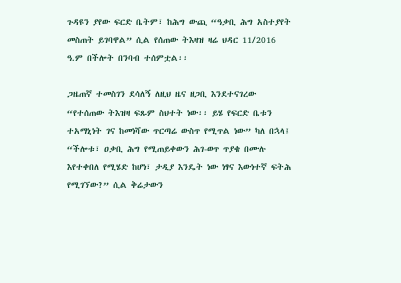ጉዳዩን ያየው ፍርድ ቤትም፣ ከሕግ ውጪ “ዓቃቢ ሕግ አስተያየት መስጠት ይገባዋል” ሲል የሰጠው ትእዛዝ ዛሬ ህዳር 11/2016 ዓ.ም በችሎት በንባብ ተሰምቷል፡፡

ጋዜጠኛ ተመስገን ደሳለኝ ለዚህ ዜና ዘጋቢ እንደተናገረው “የተሰጠው ትእዝዛ ፍጹም ስህተት ነው፡፡ ይሄ የፍርድ ቤቱን ተአማኒነት ገና ከመነሻው ጥርጣሬ ውስጥ የሚጥል ነው” ካለ በኋላ፤ “ችሎቱ፣ ዐቃቢ ሕግ የሚጠይቀውን ሕገ-ወጥ ጥያቄ በሙሉ እየተቀበለ የሚሄድ ከሆነ፣ ታዲያ እንዴት ነው ነፃና እውነተኛ ፍትሕ የሚገኘው?” ሲል ቅሬታውን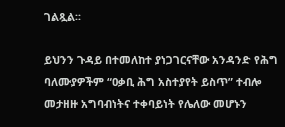ገልጿል፡፡

ይህንን ጉዳይ በተመለከተ ያነጋገርናቸው አንዳንድ የሕግ ባለሙያዎችም “ዐቃቢ ሕግ አስተያየት ይስጥ” ተብሎ መታዘዙ አግባብነትና ተቀባይነት የሌለው መሆኑን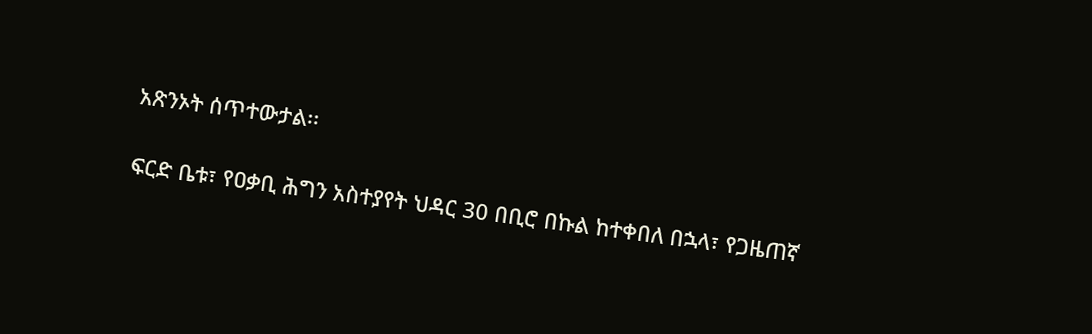አጽንኦት ሰጥተውታል፡፡

ፍርድ ቤቱ፣ የዐቃቢ ሕግን አስተያየት ህዳር 30 በቢሮ በኩል ከተቀበለ በኋላ፣ የጋዜጠኛ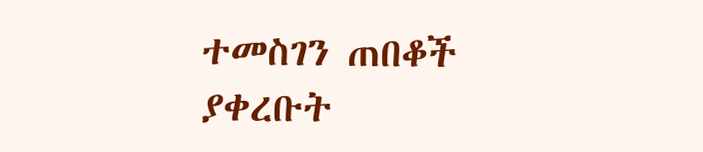ተመስገን ጠበቆች ያቀረቡት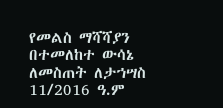የመልስ ማሻሻያን በተመለከተ ውሳኔ ለመስጠት ለታኀሣስ 11/2016 ዓ.ም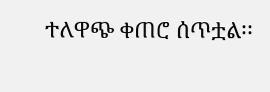ተለዋጭ ቀጠሮ ሰጥቷል፡፡